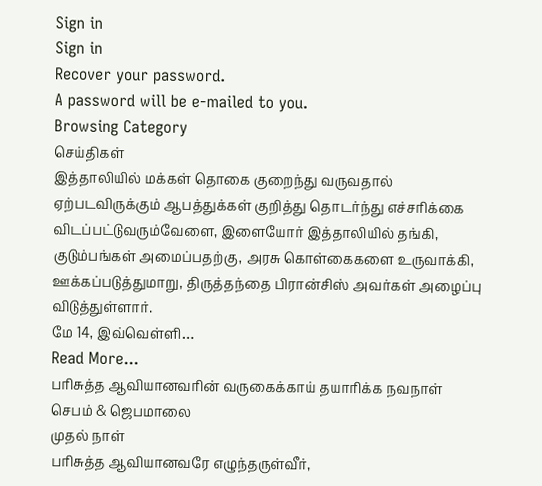Sign in
Sign in
Recover your password.
A password will be e-mailed to you.
Browsing Category
செய்திகள்
இத்தாலியில் மக்கள் தொகை குறைந்து வருவதால் ஏற்படவிருக்கும் ஆபத்துக்கள் குறித்து தொடர்ந்து எச்சரிக்கை விடப்பட்டுவரும்வேளை, இளையோர் இத்தாலியில் தங்கி, குடும்பங்கள் அமைப்பதற்கு, அரசு கொள்கைகளை உருவாக்கி, ஊக்கப்படுத்துமாறு, திருத்தந்தை பிரான்சிஸ் அவர்கள் அழைப்பு விடுத்துள்ளார்.
மே 14, இவ்வெள்ளி…
Read More...
பரிசுத்த ஆவியானவரின் வருகைக்காய் தயாரிக்க நவநாள் செபம் & ஜெபமாலை
முதல் நாள்
பரிசுத்த ஆவியானவரே எழுந்தருள்வீர்,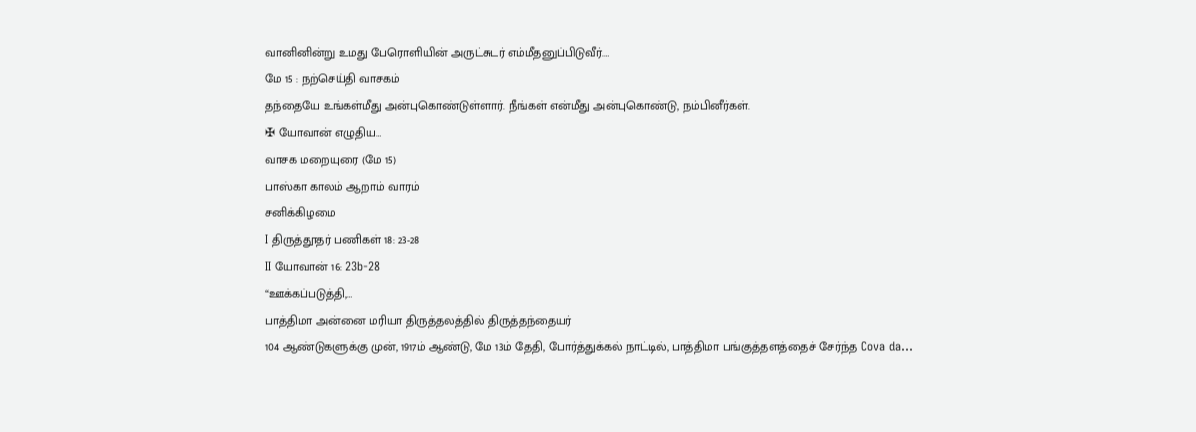வானினின்று உமது பேரொளியின் அருட்சுடர் எம்மீதனுப்பிடுவீர்.…
மே 15 : நற்செய்தி வாசகம்
தந்தையே உங்கள்மீது அன்புகொண்டுள்ளார். நீங்கள் என்மீது அன்புகொண்டு, நம்பினீர்கள்.
✠ யோவான் எழுதிய…
வாசக மறையுரை (மே 15)
பாஸ்கா காலம் ஆறாம் வாரம்
சனிக்கிழமை
I திருத்தூதர் பணிகள் 18: 23-28
II யோவான் 16: 23b-28
“ஊக்கப்படுத்தி,…
பாத்திமா அன்னை மரியா திருத்தலத்தில் திருத்தந்தையர்
104 ஆண்டுகளுக்கு முன், 1917ம் ஆண்டு, மே 13ம் தேதி, போர்த்துக்கல் நாட்டில், பாத்திமா பங்குத்தளத்தைச் சேர்ந்த Cova da…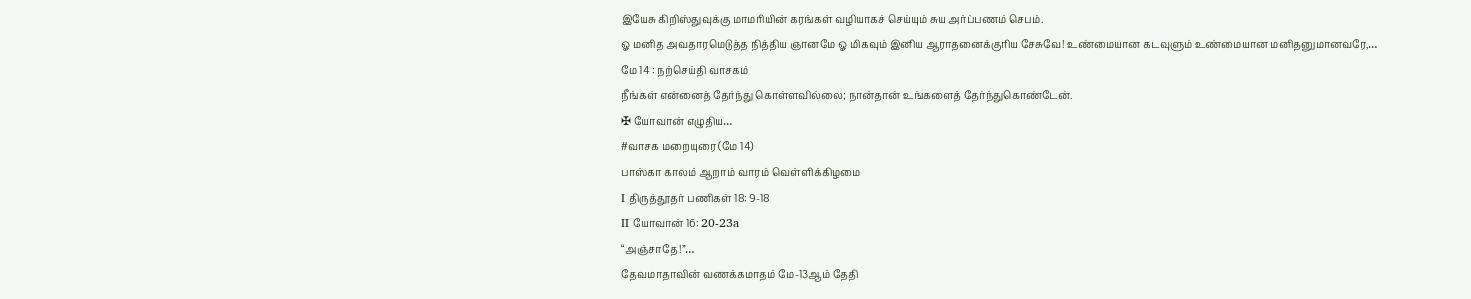இயேசு கிறிஸ்துவுக்கு மாமரியின் கரங்கள் வழியாகச் செய்யும் சுய அர்ப்பணம் செபம்.
ஓ மனித அவதாரமெடுத்த நித்திய ஞானமே ஓ மிகவும் இனிய ஆராதனைக்குரிய சேசுவே! உண்மையான கடவுளும் உண்மையான மனிதனுமானவரே,…
மே 14 : நற்செய்தி வாசகம்
நீங்கள் என்னைத் தேர்ந்து கொள்ளவில்லை; நான்தான் உங்களைத் தேர்ந்துகொண்டேன்.
✠ யோவான் எழுதிய…
#வாசக மறையுரை (மே 14)
பாஸ்கா காலம் ஆறாம் வாரம் வெள்ளிக்கிழமை
I திருத்தூதர் பணிகள் 18: 9-18
II யோவான் 16: 20-23a
“அஞ்சாதே!”…
தேவமாதாவின் வணக்கமாதம் மே-13ஆம் தேதி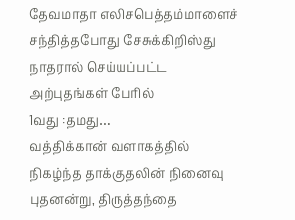தேவமாதா எலிசபெத்தம்மாளைச் சந்தித்தபோது சேசுக்கிறிஸ்து நாதரால் செய்யப்பட்ட அற்புதங்கள் பேரில்
1வது :தமது…
வத்திக்கான் வளாகத்தில் நிகழ்ந்த தாக்குதலின் நினைவு
புதனன்று, திருத்தந்தை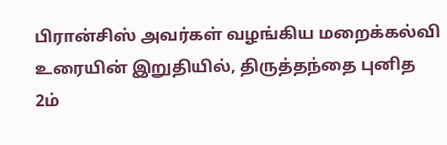பிரான்சிஸ் அவர்கள் வழங்கிய மறைக்கல்வி உரையின் இறுதியில், திருத்தந்தை புனித 2ம்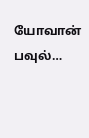யோவான் பவுல்…